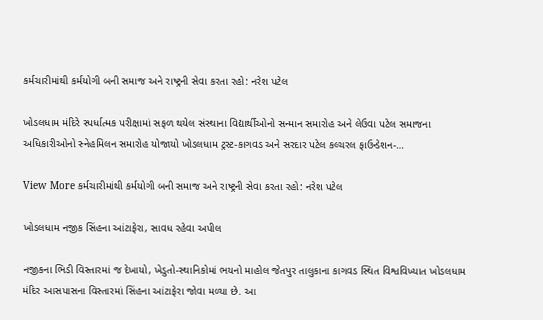કર્મચારીમાંથી કર્મયોગી બની સમાજ અને રાષ્ટ્રની સેવા કરતા રહો: નરેશ પટેલ

ખોડલધામ મંદિરે સ્પર્ધાત્મક પરીક્ષામાં સફળ થયેલ સંસ્થાના વિદ્યાર્થીઓનો સન્માન સમારોહ અને લેઉવા પટેલ સમાજના અધિકારીઓનો સ્નેહમિલન સમારોહ યોજાયો ખોડલધામ ટ્રસ્ટ-કાગવડ અને સરદાર પટેલ કલ્ચરલ ફાઉન્ડેશન-…

View More કર્મચારીમાંથી કર્મયોગી બની સમાજ અને રાષ્ટ્રની સેવા કરતા રહો: નરેશ પટેલ

ખોડલધામ નજીક સિંહના આંટાફેરા, સાવધ રહેવા અપીલ

નજીકના ભિડી વિસ્તારમાં જ દેખાયો, ખેડુતો-સ્થાનિકોમાં ભયનો માહોલ જેતપુર તાલુકાના કાગવડ સ્થિત વિશ્વવિખ્યાત ખોડલધામ મંદિર આસપાસના વિસ્તારમાં સિંહના આંટાફેરા જોવા મળ્યા છે. આ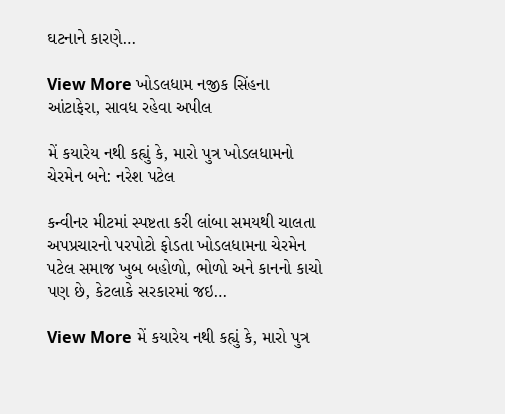ઘટનાને કારણે…

View More ખોડલધામ નજીક સિંહના આંટાફેરા, સાવધ રહેવા અપીલ

મેં કયારેય નથી કહ્યું કે, મારો પુત્ર ખોડલધામનો ચેરમેન બને: નરેશ પટેલ

કન્વીનર મીટમાં સ્પષ્ટતા કરી લાંબા સમયથી ચાલતા અપપ્રચારનો પરપોટો ફોડતા ખોડલધામના ચેરમેન પટેલ સમાજ ખુબ બહોળો, ભોળો અને કાનનો કાચો પણ છે, કેટલાકે સરકારમાં જઇ…

View More મેં કયારેય નથી કહ્યું કે, મારો પુત્ર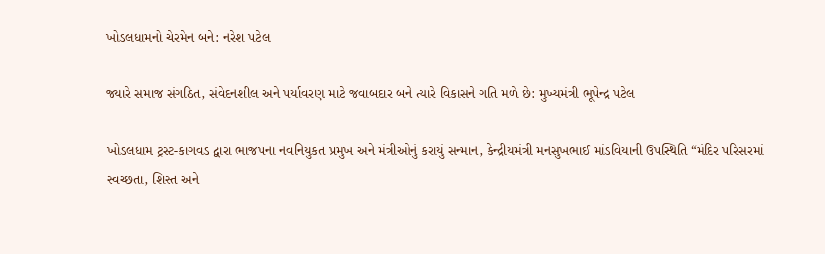ખોડલધામનો ચેરમેન બને: નરેશ પટેલ

જ્યારે સમાજ સંગઠિત, સંવેદનશીલ અને પર્યાવરણ માટે જવાબદાર બને ત્યારે વિકાસને ગતિ મળે છે: મુખ્યમંત્રી ભૂપેન્દ્ર પટેલ

ખોડલધામ ટ્રસ્ટ-કાગવડ દ્વારા ભાજપના નવનિયુકત પ્રમુખ અને મંત્રીઓનું કરાયું સન્માન, કેન્દ્રીયમંત્રી મનસુખભાઈ માંડવિયાની ઉપસ્થિતિ “મંદિર પરિસરમાં સ્વચ્છતા, શિસ્ત અને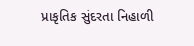પ્રાકૃતિક સુંદરતા નિહાળી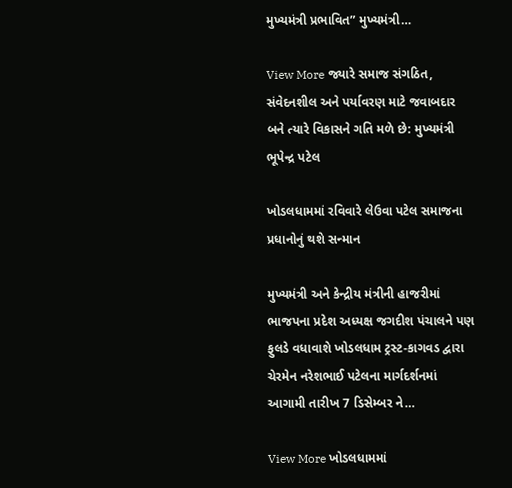મુખ્યમંત્રી પ્રભાવિત” મુખ્યમંત્રી…

View More જ્યારે સમાજ સંગઠિત, સંવેદનશીલ અને પર્યાવરણ માટે જવાબદાર બને ત્યારે વિકાસને ગતિ મળે છે: મુખ્યમંત્રી ભૂપેન્દ્ર પટેલ

ખોડલધામમાં રવિવારે લેઉવા પટેલ સમાજના પ્રધાનોનું થશે સન્માન

મુખ્યમંત્રી અને કેન્દ્રીય મંત્રીની હાજરીમાં ભાજપના પ્રદેશ અધ્યક્ષ જગદીશ પંચાલને પણ ફુલડે વધાવાશે ખોડલધામ ટ્રસ્ટ-કાગવડ દ્વારા ચેરમેન નરેશભાઈ પટેલના માર્ગદર્શનમાં આગામી તારીખ 7 ડિસેમ્બર ને…

View More ખોડલધામમાં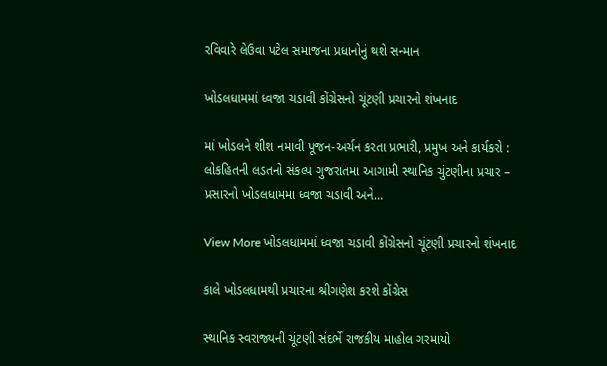રવિવારે લેઉવા પટેલ સમાજના પ્રધાનોનું થશે સન્માન

ખોડલધામમાં ધ્વજા ચડાવી કોંગ્રેસનો ચૂંટણી પ્રચારનો શંખનાદ

માં ખોડલને શીશ નમાવી પૂજન-અર્ચન કરતા પ્રભારી, પ્રમુખ અને કાર્યકરો : લોકહિતની લડતનો સંકલ્પ ગુજરાતમા આગામી સ્થાનિક ચુંટણીના પ્રચાર – પ્રસારનો ખોડલધામમા ધ્વજા ચડાવી અને…

View More ખોડલધામમાં ધ્વજા ચડાવી કોંગ્રેસનો ચૂંટણી પ્રચારનો શંખનાદ

કાલે ખોડલધામથી પ્રચારના શ્રીગણેશ કરશે કોંગ્રેસ

સ્થાનિક સ્વરાજ્યની ચૂંટણી સંદર્ભે રાજકીય માહોલ ગરમાયો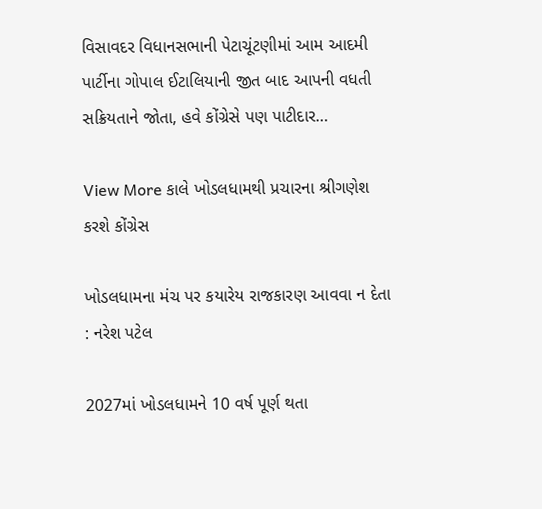વિસાવદર વિધાનસભાની પેટાચૂંટણીમાં આમ આદમી પાર્ટીના ગોપાલ ઈટાલિયાની જીત બાદ આપની વધતી સક્રિયતાને જોતા, હવે કોંગ્રેસે પણ પાટીદાર…

View More કાલે ખોડલધામથી પ્રચારના શ્રીગણેશ કરશે કોંગ્રેસ

ખોડલધામના મંચ પર કયારેય રાજકારણ આવવા ન દેતા : નરેશ પટેલ

2027માં ખોડલધામને 10 વર્ષ પૂર્ણ થતા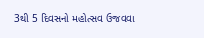3થી 5 દિવસનો મહોત્સવ ઉજવવા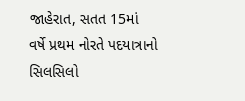જાહેરાત, સતત 15માં વર્ષે પ્રથમ નોરતે પદયાત્રાનો સિલસિલો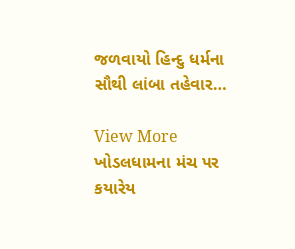જળવાયો હિન્દુ ધર્મના સૌથી લાંબા તહેવાર…

View More ખોડલધામના મંચ પર કયારેય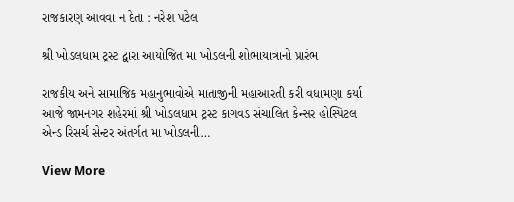રાજકારણ આવવા ન દેતા : નરેશ પટેલ

શ્રી ખોડલધામ ટ્રસ્ટ દ્વારા આયોજિત મા ખોડલની શોભાયાત્રાનો પ્રારંભ

રાજકીય અને સામાજિક મહાનુભાવોએ માતાજીની મહાઆરતી કરી વધામણા કર્યા આજે જામનગર શહેરમાં શ્રી ખોડલધામ ટ્રસ્ટ કાગવડ સંચાલિત કેન્સર હોસ્પિટલ એન્ડ રિસર્ચ સેન્ટર અંતર્ગત મા ખોડલની…

View More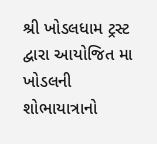શ્રી ખોડલધામ ટ્રસ્ટ દ્વારા આયોજિત મા ખોડલની શોભાયાત્રાનો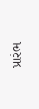પ્રારંભ